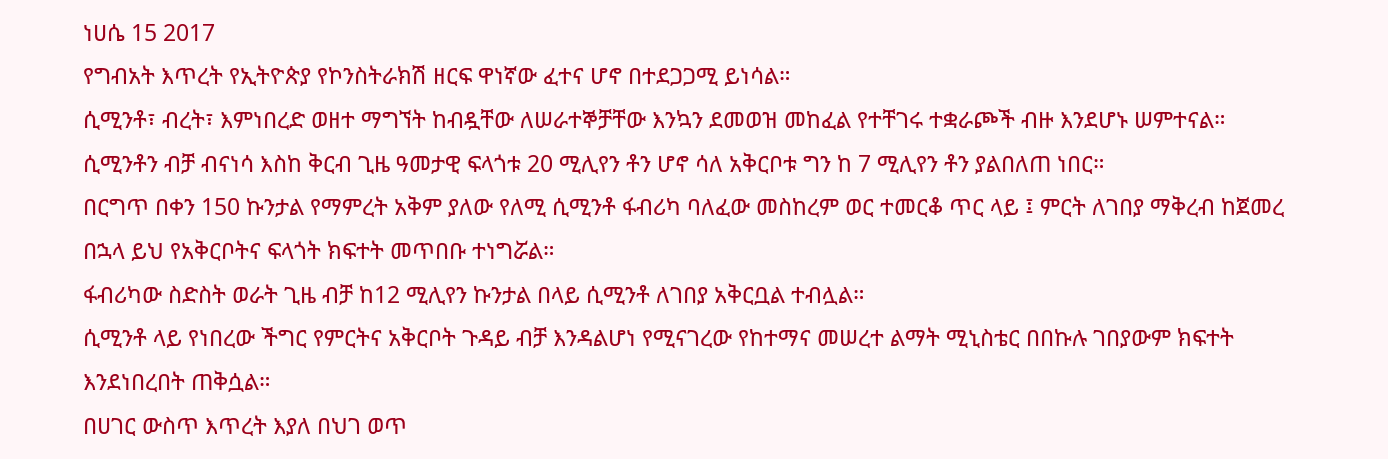ነሀሴ 15 2017
የግብአት እጥረት የኢትዮጵያ የኮንስትራክሽ ዘርፍ ዋነኛው ፈተና ሆኖ በተደጋጋሚ ይነሳል።
ሲሚንቶ፣ ብረት፣ እምነበረድ ወዘተ ማግኘት ከብዷቸው ለሠራተኞቻቸው እንኳን ደመወዝ መከፈል የተቸገሩ ተቋራጮች ብዙ እንደሆኑ ሠምተናል።
ሲሚንቶን ብቻ ብናነሳ እስከ ቅርብ ጊዜ ዓመታዊ ፍላጎቱ 20 ሚሊየን ቶን ሆኖ ሳለ አቅርቦቱ ግን ከ 7 ሚሊየን ቶን ያልበለጠ ነበር።
በርግጥ በቀን 150 ኩንታል የማምረት አቅም ያለው የለሚ ሲሚንቶ ፋብሪካ ባለፈው መስከረም ወር ተመርቆ ጥር ላይ ፤ ምርት ለገበያ ማቅረብ ከጀመረ በኋላ ይህ የአቅርቦትና ፍላጎት ክፍተት መጥበቡ ተነግሯል።
ፋብሪካው ስድስት ወራት ጊዜ ብቻ ከ12 ሚሊየን ኩንታል በላይ ሲሚንቶ ለገበያ አቅርቧል ተብሏል።
ሲሚንቶ ላይ የነበረው ችግር የምርትና አቅርቦት ጉዳይ ብቻ እንዳልሆነ የሚናገረው የከተማና መሠረተ ልማት ሚኒስቴር በበኩሉ ገበያውም ክፍተት እንደነበረበት ጠቅሷል።
በሀገር ውስጥ እጥረት እያለ በህገ ወጥ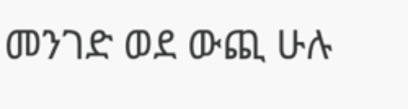መንገድ ወደ ውጪ ሁሉ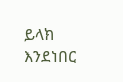ይላክ እንደነበር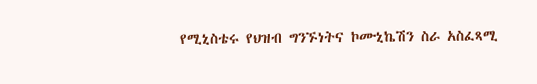የሚኒስቴሩ የህዝብ ግንኙነትና ኮሙኒኬሽን ስራ አስፈጻሚ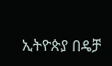ኢትዮጵያ በዴቻ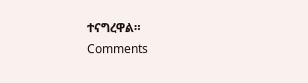ተናግረዋል።
Comments